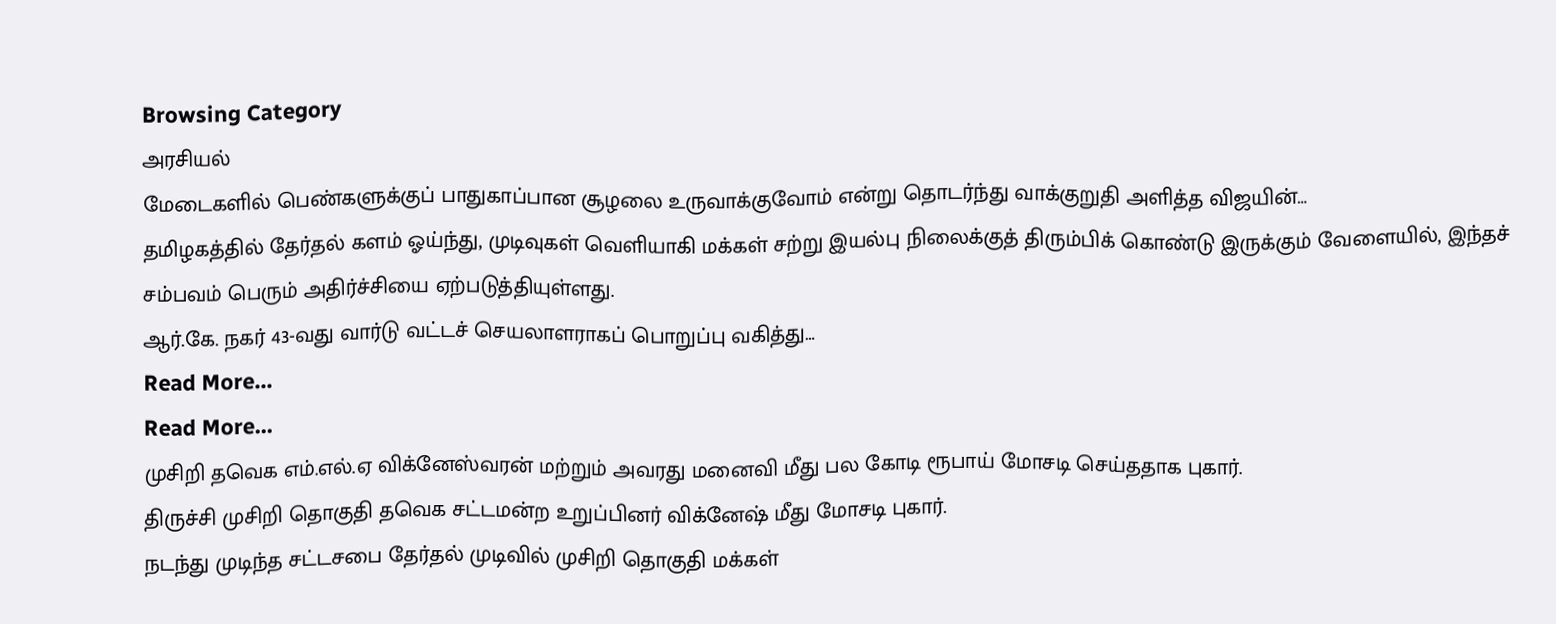Browsing Category
அரசியல்
மேடைகளில் பெண்களுக்குப் பாதுகாப்பான சூழலை உருவாக்குவோம் என்று தொடர்ந்து வாக்குறுதி அளித்த விஜயின்…
தமிழகத்தில் தேர்தல் களம் ஓய்ந்து, முடிவுகள் வெளியாகி மக்கள் சற்று இயல்பு நிலைக்குத் திரும்பிக் கொண்டு இருக்கும் வேளையில், இந்தச் சம்பவம் பெரும் அதிர்ச்சியை ஏற்படுத்தியுள்ளது.
ஆர்.கே. நகர் 43-வது வார்டு வட்டச் செயலாளராகப் பொறுப்பு வகித்து…
Read More...
Read More...
முசிறி தவெக எம்.எல்.ஏ விக்னேஸ்வரன் மற்றும் அவரது மனைவி மீது பல கோடி ரூபாய் மோசடி செய்ததாக புகார்.
திருச்சி முசிறி தொகுதி தவெக சட்டமன்ற உறுப்பினர் விக்னேஷ் மீது மோசடி புகார்.
நடந்து முடிந்த சட்டசபை தேர்தல் முடிவில் முசிறி தொகுதி மக்கள்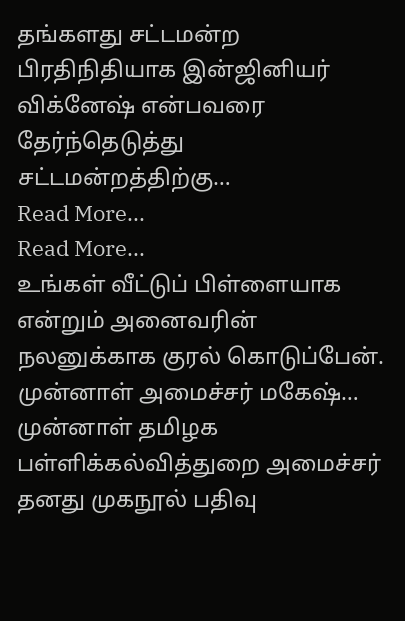தங்களது சட்டமன்ற பிரதிநிதியாக இன்ஜினியர் விக்னேஷ் என்பவரை தேர்ந்தெடுத்து சட்டமன்றத்திற்கு…
Read More...
Read More...
உங்கள் வீட்டுப் பிள்ளையாக என்றும் அனைவரின் நலனுக்காக குரல் கொடுப்பேன். முன்னாள் அமைச்சர் மகேஷ்…
முன்னாள் தமிழக பள்ளிக்கல்வித்துறை அமைச்சர் தனது முகநூல் பதிவு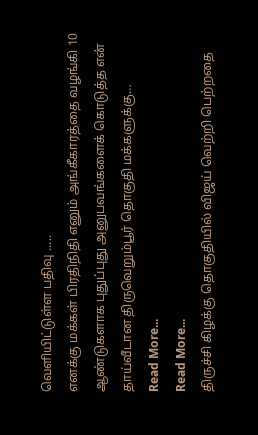வெளியிட்டுள்ள பதிவு .....
எனக்கு மக்கள் பிரதிநிதி எனும் அங்கீகாரத்தை வழங்கி 10 ஆண்டுகளாக புதுப்புது அனுபவங்களைக் கொடுத்த என் தாய்வீடான திருவெறும்பூர் தொகுதி மக்களுக்கு…
Read More...
Read More...
திருச்சி கிழக்கு தொகுதியில் விஜய் வெற்றி பெற்றதை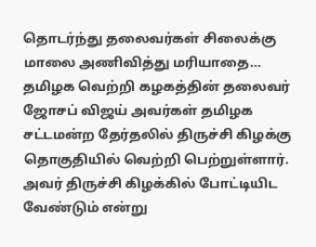தொடர்ந்து தலைவர்கள் சிலைக்கு மாலை அணிவித்து மரியாதை…
தமிழக வெற்றி கழகத்தின் தலைவர் ஜோசப் விஜய் அவர்கள் தமிழக சட்டமன்ற தேர்தலில் திருச்சி கிழக்கு தொகுதியில் வெற்றி பெற்றுள்ளார்.
அவர் திருச்சி கிழக்கில் போட்டியிட வேண்டும் என்று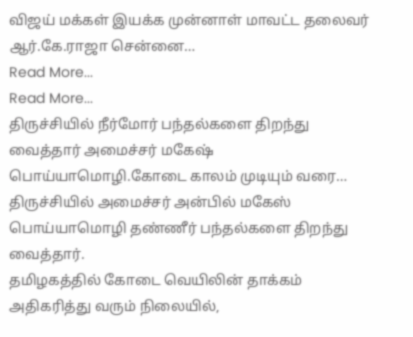விஜய் மக்கள் இயக்க முன்னாள் மாவட்ட தலைவர் ஆர்.கே.ராஜா சென்னை…
Read More...
Read More...
திருச்சியில் நீர்மோர் பந்தல்களை திறந்து வைத்தார் அமைச்சர் மகேஷ் பொய்யாமொழி.கோடை காலம் முடியும் வரை…
திருச்சியில் அமைச்சர் அன்பில் மகேஸ் பொய்யாமொழி தண்ணீர் பந்தல்களை திறந்து வைத்தார்.
தமிழகத்தில் கோடை வெயிலின் தாக்கம் அதிகரித்து வரும் நிலையில்,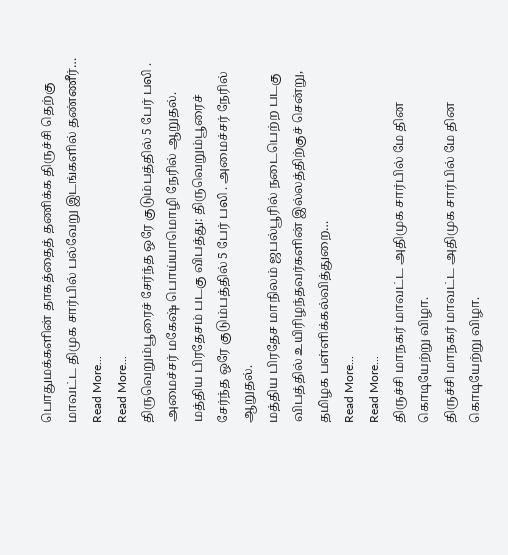பொதுமக்களின் தாகத்தைத் தணிக்க திருச்சி தெற்கு மாவட்ட திமுக சார்பில் பல்வேறு இடங்களில் தண்ணீர்…
Read More...
Read More...
திருவெறும்பூரைச் சேர்ந்த ஒரே குடும்பத்தில் 5 பேர் பலி . அமைச்சர் மகேஷ் பொய்யாமொழி நேரில் ஆறுதல்.
மத்திய பிரதேசம் படகு விபத்து: திருவெறும்பூரைச் சேர்ந்த ஒரே குடும்பத்தில் 5 பேர் பலி . அமைச்சர் நேரில் ஆறுதல்.
மத்திய பிரதேச மாநிலம் ஜபல்பூரில் நடைபெற்ற படகு விபத்தில் உயிரிழந்தவர்களின் இல்லத்திற்குச் சென்று, தமிழக பள்ளிக்கல்வித்துறை…
Read More...
Read More...
திருச்சி மாநகர் மாவட்ட அதிமுக சார்பில் மே தின கொடியேற்று விழா.
திருச்சி மாநகர் மாவட்ட அதிமுக சார்பில் மே தின கொடியேற்று விழா.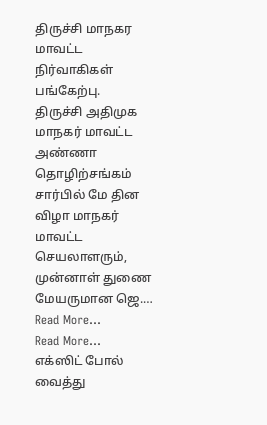திருச்சி மாநகர மாவட்ட நிர்வாகிகள் பங்கேற்பு.
திருச்சி அதிமுக மாநகர் மாவட்ட அண்ணா தொழிற்சங்கம் சார்பில் மே தின விழா மாநகர் மாவட்ட செயலாளரும், முன்னாள் துணை மேயருமான ஜெ.…
Read More...
Read More...
எக்ஸிட் போல் வைத்து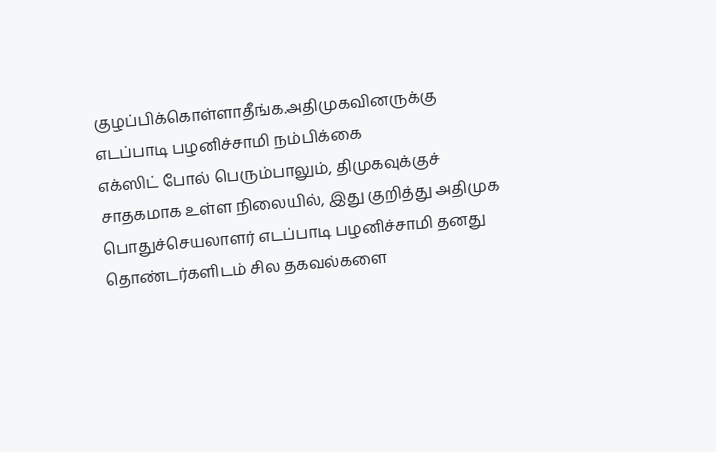குழப்பிக்கொள்ளாதீங்க.அதிமுகவினருக்கு எடப்பாடி பழனிச்சாமி நம்பிக்கை
எக்ஸிட் போல் பெரும்பாலும், திமுகவுக்குச் சாதகமாக உள்ள நிலையில், இது குறித்து அதிமுக பொதுச்செயலாளர் எடப்பாடி பழனிச்சாமி தனது தொண்டர்களிடம் சில தகவல்களை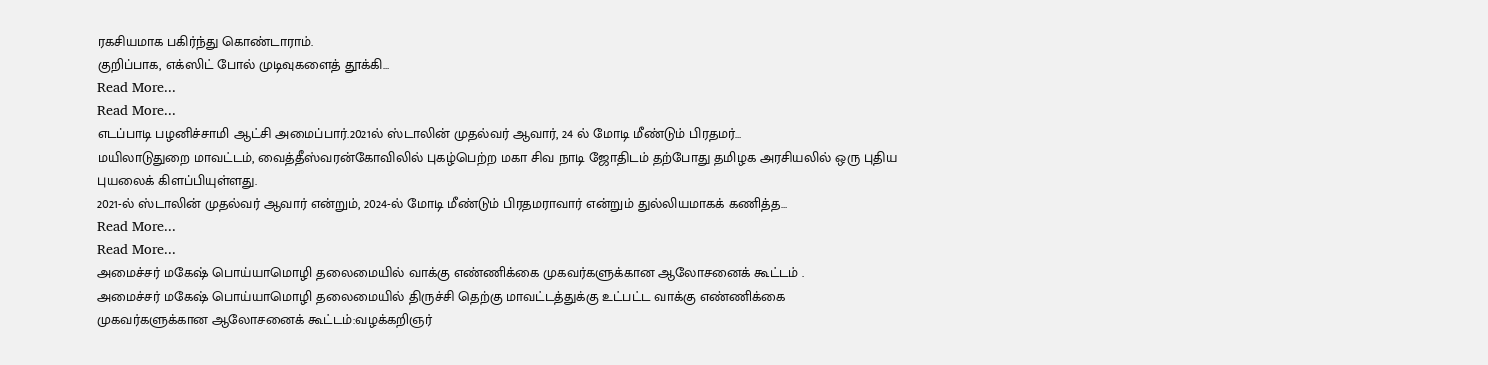ரகசியமாக பகிர்ந்து கொண்டாராம்.
குறிப்பாக, எக்ஸிட் போல் முடிவுகளைத் தூக்கி…
Read More...
Read More...
எடப்பாடி பழனிச்சாமி ஆட்சி அமைப்பார்.2021ல் ஸ்டாலின் முதல்வர் ஆவார், 24 ல் மோடி மீண்டும் பிரதமர்…
மயிலாடுதுறை மாவட்டம், வைத்தீஸ்வரன்கோவிலில் புகழ்பெற்ற மகா சிவ நாடி ஜோதிடம் தற்போது தமிழக அரசியலில் ஒரு புதிய புயலைக் கிளப்பியுள்ளது.
2021-ல் ஸ்டாலின் முதல்வர் ஆவார் என்றும், 2024-ல் மோடி மீண்டும் பிரதமராவார் என்றும் துல்லியமாகக் கணித்த…
Read More...
Read More...
அமைச்சர் மகேஷ் பொய்யாமொழி தலைமையில் வாக்கு எண்ணிக்கை முகவர்களுக்கான ஆலோசனைக் கூட்டம் .
அமைச்சர் மகேஷ் பொய்யாமொழி தலைமையில் திருச்சி தெற்கு மாவட்டத்துக்கு உட்பட்ட வாக்கு எண்ணிக்கை முகவர்களுக்கான ஆலோசனைக் கூட்டம்:வழக்கறிஞர்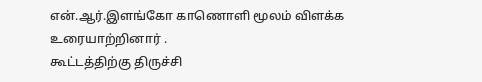என்.ஆர்.இளங்கோ காணொளி மூலம் விளக்க உரையாற்றினார் .
கூட்டத்திற்கு திருச்சி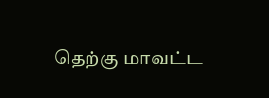தெற்கு மாவட்ட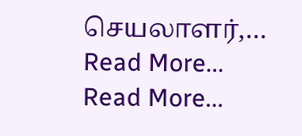செயலாளர்,…
Read More...
Read More...